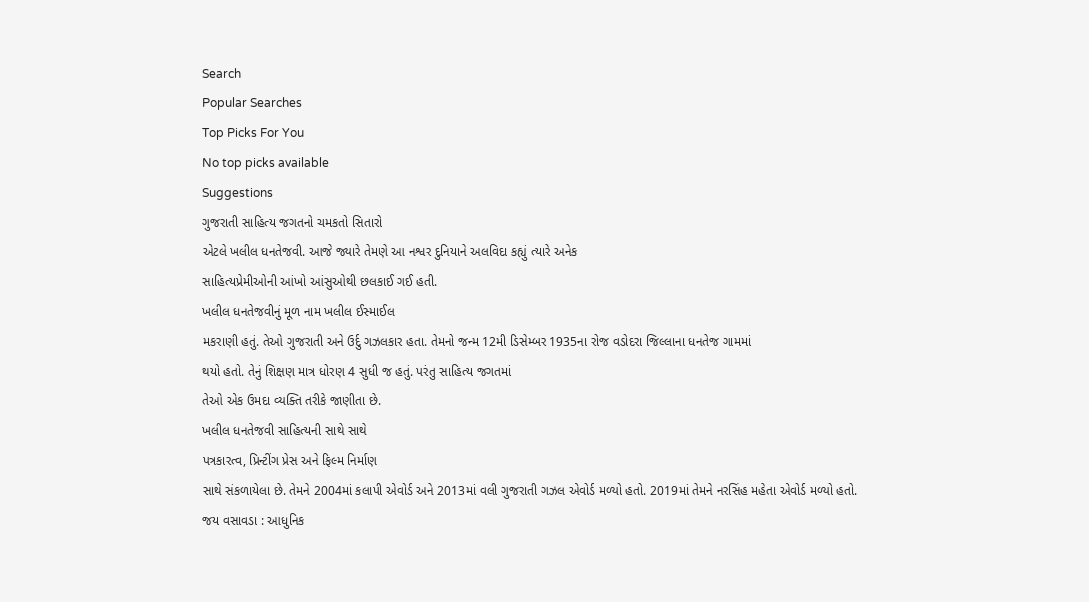Search
Popular Searches
Top Picks For You
No top picks available
Suggestions
ગુજરાતી સાહિત્ય જગતનો ચમકતો સિતારો
એટલે ખલીલ ધનતેજવી. આજે જ્યારે તેમણે આ નશ્વર દુનિયાને અલવિદા કહ્યું ત્યારે અનેક
સાહિત્યપ્રેમીઓની આંખો આંસુઓથી છલકાઈ ગઈ હતી.
ખલીલ ધનતેજવીનું મૂળ નામ ખલીલ ઈસ્માઈલ
મકરાણી હતું. તેઓ ગુજરાતી અને ઉર્દુ ગઝલકાર હતા. તેમનો જન્મ 12મી ડિસેમ્બર 1935ના રોજ વડોદરા જિલ્લાના ધનતેજ ગામમાં
થયો હતો. તેનું શિક્ષણ માત્ર ધોરણ 4 સુધી જ હતું. પરંતુ સાહિત્ય જગતમાં
તેઓ એક ઉમદા વ્યક્તિ તરીકે જાણીતા છે.
ખલીલ ધનતેજવી સાહિત્યની સાથે સાથે
પત્રકારત્વ, પ્રિન્ટીંગ પ્રેસ અને ફિલ્મ નિર્માણ
સાથે સંકળાયેલા છે. તેમને 2004માં કલાપી એવોર્ડ અને 2013માં વલી ગુજરાતી ગઝલ એવોર્ડ મળ્યો હતો. 2019માં તેમને નરસિંહ મહેતા એવોર્ડ મળ્યો હતો.
જય વસાવડા : આધુનિક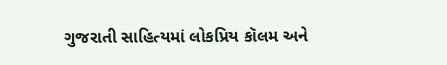ગુજરાતી સાહિત્યમાં લોકપ્રિય કૉલમ અને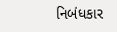નિબંધકાર